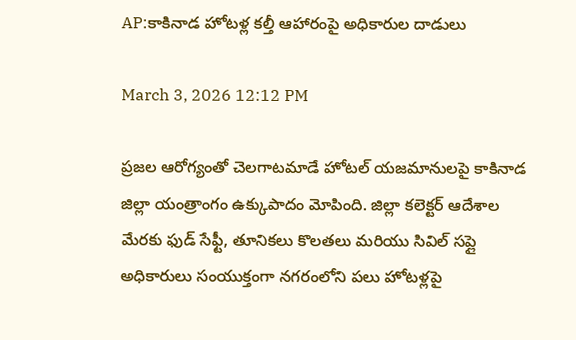AP:కాకినాడ హోటళ్ల కల్తీ ఆహారంపై అధికారుల దాడులు

March 3, 2026 12:12 PM

ప్రజల ఆరోగ్యంతో చెలగాటమాడే హోటల్ యజమానులపై కాకినాడ జిల్లా యంత్రాంగం ఉక్కుపాదం మోపింది. జిల్లా కలెక్టర్ ఆదేశాల మేరకు ఫుడ్ సేఫ్టీ, తూనికలు కొలతలు మరియు సివిల్ సప్లై అధికారులు సంయుక్తంగా నగరంలోని పలు హోటళ్లపై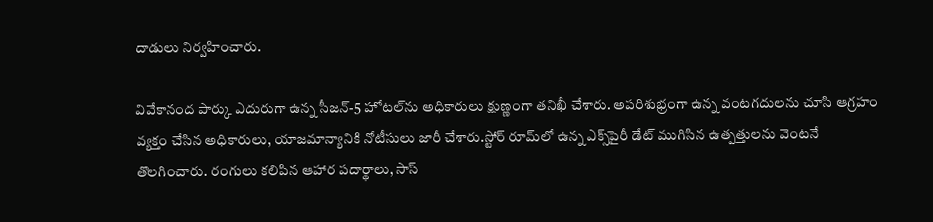దాడులు నిర్వహించారు.

వివేకానంద పార్కు ఎదురుగా ఉన్న సీజన్-5 హోటల్‌ను అధికారులు క్షుణ్ణంగా తనిఖీ చేశారు. అపరిశుభ్రంగా ఉన్న వంటగదులను చూసి ఆగ్రహం వ్యక్తం చేసిన అధికారులు, యాజమాన్యానికి నోటీసులు జారీ చేశారు.స్టోర్ రూమ్‌లో ఉన్న ఎక్స్‌పైరీ డేట్ ముగిసిన ఉత్పత్తులను వెంటనే తొలగించారు. రంగులు కలిపిన ఆహార పదార్థాలు, సాస్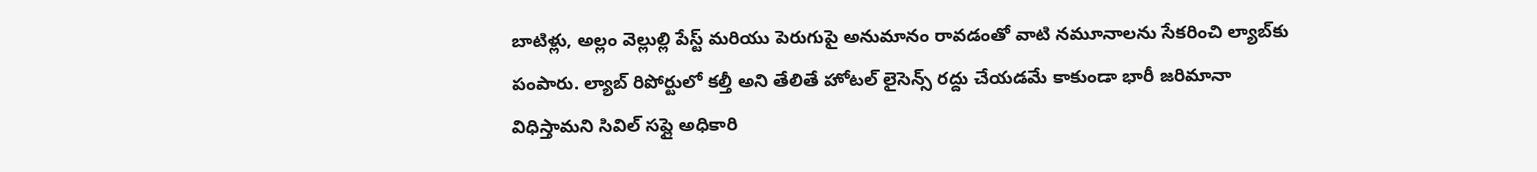బాటిళ్లు, అల్లం వెల్లుల్లి పేస్ట్ మరియు పెరుగుపై అనుమానం రావడంతో వాటి నమూనాలను సేకరించి ల్యాబ్‌కు పంపారు. ల్యాబ్ రిపోర్టులో కల్తీ అని తేలితే హోటల్ లైసెన్స్ రద్దు చేయడమే కాకుండా భారీ జరిమానా విధిస్తామని సివిల్ సప్లై అధికారి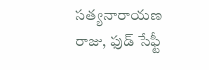సత్యనారాయణ రాజు, ఫుడ్ సేఫ్టీ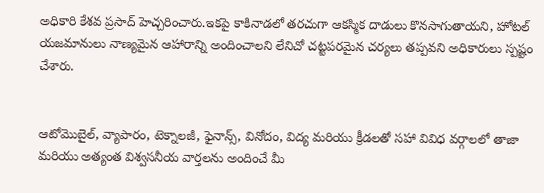అధికారి కేశవ ప్రసాద్ హెచ్చరించారు.ఇకపై కాకినాడలో తరచుగా ఆకస్మిక దాడులు కొనసాగుతాయని, హోటల్ యజమానులు నాణ్యమైన ఆహారాన్ని అందించాలని లేనిచో చట్టపరమైన చర్యలు తప్పవని అధికారులు స్పష్టం చేశారు.


ఆటోమొబైల్, వ్యాపారం, టెక్నాలజీ, ఫైనాన్స్, వినోదం, విద్య మరియు క్రీడలతో సహా వివిధ వర్గాలలో తాజా మరియు అత్యంత విశ్వసనీయ వార్తలను అందించే మీ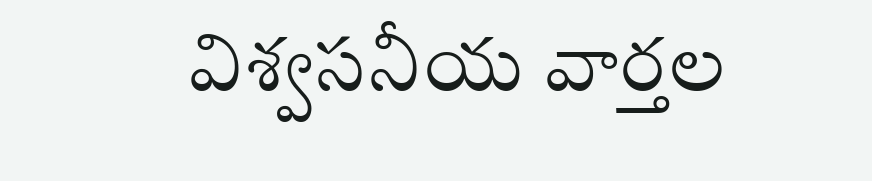విశ్వసనీయ వార్తల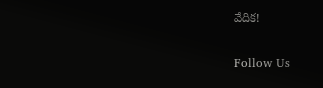వేదిక!

Follow Us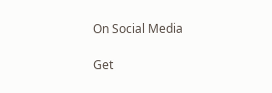On Social Media

Get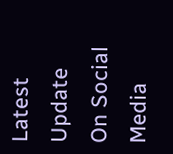Latest Update On Social Media